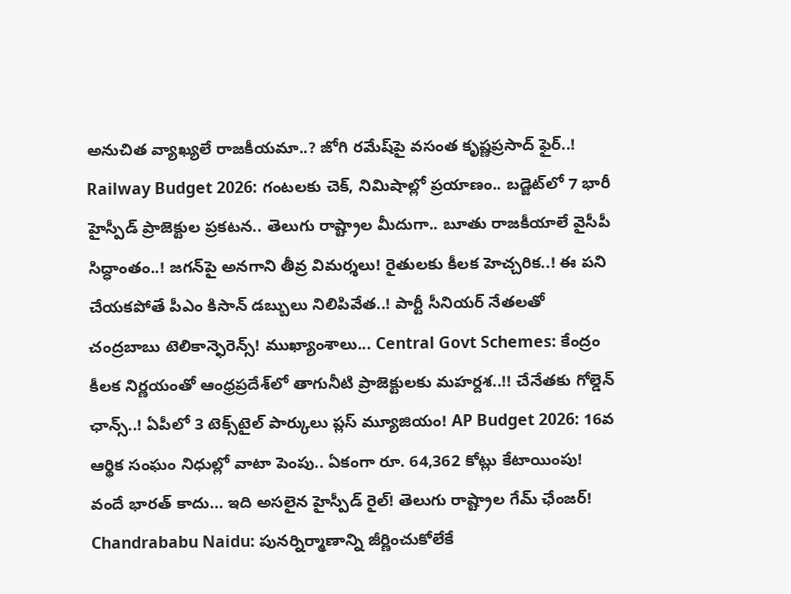అనుచిత వ్యాఖ్యలే రాజకీయమా..? జోగి రమేష్‌పై వసంత కృష్ణప్రసాద్ ఫైర్..! Railway Budget 2026: గంటలకు చెక్, నిమిషాల్లో ప్రయాణం.. బడ్జెట్‌లో 7 భారీ హైస్పీడ్ ప్రాజెక్టుల ప్రకటన.. తెలుగు రాష్ట్రాల మీదుగా.. బూతు రాజకీయాలే వైసీపీ సిద్ధాంతం..! జగన్‌పై అనగాని తీవ్ర విమర్శలు! రైతులకు కీలక హెచ్చరిక..! ఈ పని చేయకపోతే పీఎం కిసాన్ డబ్బులు నిలిపివేత..! పార్టీ సీనియర్ నేతలతో చంద్రబాబు టెలికాన్ఫెరెన్స్! ముఖ్యాంశాలు... Central Govt Schemes: కేంద్రం కీలక నిర్ణయంతో ఆంధ్రప్రదేశ్‌లో తాగునీటి ప్రాజెక్టులకు మహర్దశ..!! చేనేతకు గోల్డెన్ ఛాన్స్..! ఏపీలో 3 టెక్స్‌టైల్ పార్కులు ప్లస్ మ్యూజియం! AP Budget 2026: 16వ ఆర్థిక సంఘం నిధుల్లో వాటా పెంపు.. ఏకంగా రూ. 64,362 కోట్లు కేటాయింపు! వందే భారత్ కాదు… ఇది అసలైన హైస్పీడ్ రైల్! తెలుగు రాష్ట్రాల గేమ్ ఛేంజర్! Chandrababu Naidu: పునర్నిర్మాణాన్ని జీర్ణించుకోలేకే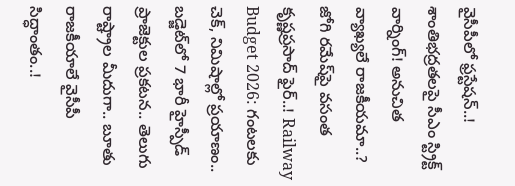వైసీపీలో ఫ్రస్టేషన్..! శాంతిభద్రతలపై సీఎం స్ట్రిక్ట్ వార్నింగ్! అనుచిత వ్యాఖ్యలే రాజకీయమా..? జోగి రమేష్‌పై వసంత కృష్ణప్రసాద్ ఫైర్..! Railway Budget 2026: గంటలకు చెక్, నిమిషాల్లో ప్రయాణం.. బడ్జెట్‌లో 7 భారీ హైస్పీడ్ ప్రాజెక్టుల ప్రకటన.. తెలుగు రాష్ట్రాల మీదుగా.. బూతు రాజకీయాలే వైసీపీ సిద్ధాంతం..!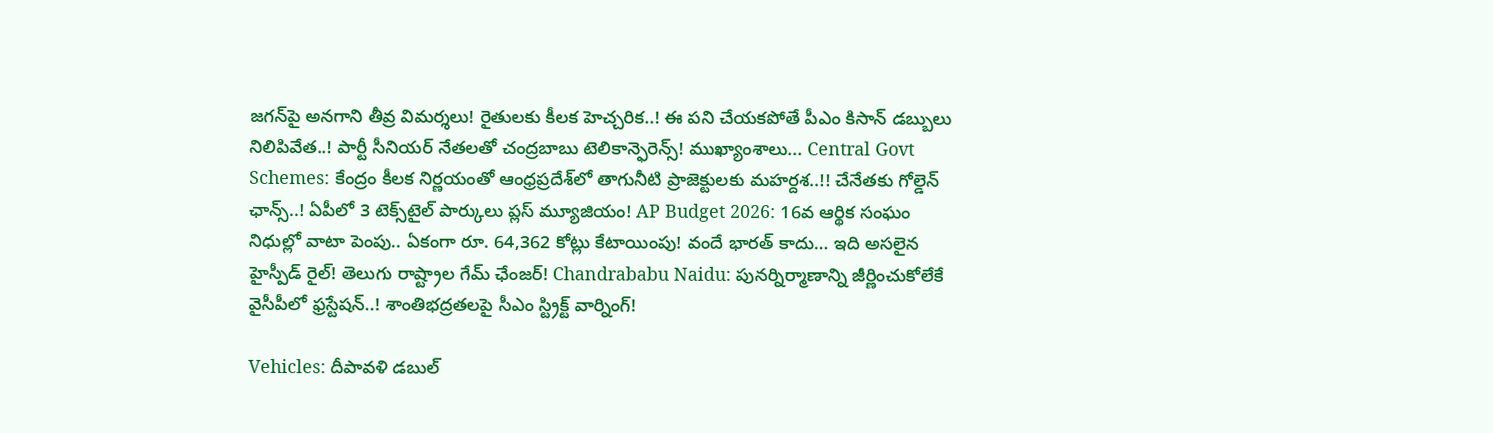జగన్‌పై అనగాని తీవ్ర విమర్శలు! రైతులకు కీలక హెచ్చరిక..! ఈ పని చేయకపోతే పీఎం కిసాన్ డబ్బులు నిలిపివేత..! పార్టీ సీనియర్ నేతలతో చంద్రబాబు టెలికాన్ఫెరెన్స్! ముఖ్యాంశాలు... Central Govt Schemes: కేంద్రం కీలక నిర్ణయంతో ఆంధ్రప్రదేశ్‌లో తాగునీటి ప్రాజెక్టులకు మహర్దశ..!! చేనేతకు గోల్డెన్ ఛాన్స్..! ఏపీలో 3 టెక్స్‌టైల్ పార్కులు ప్లస్ మ్యూజియం! AP Budget 2026: 16వ ఆర్థిక సంఘం నిధుల్లో వాటా పెంపు.. ఏకంగా రూ. 64,362 కోట్లు కేటాయింపు! వందే భారత్ కాదు… ఇది అసలైన హైస్పీడ్ రైల్! తెలుగు రాష్ట్రాల గేమ్ ఛేంజర్! Chandrababu Naidu: పునర్నిర్మాణాన్ని జీర్ణించుకోలేకే వైసీపీలో ఫ్రస్టేషన్..! శాంతిభద్రతలపై సీఎం స్ట్రిక్ట్ వార్నింగ్!

Vehicles: దీపావళి డబుల్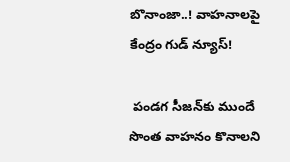బొనాంజా..! వాహనాలపై కేంద్రం గుడ్ న్యూస్!

 పండగ సీజన్‌కు ముందే సొంత వాహనం కొనాలని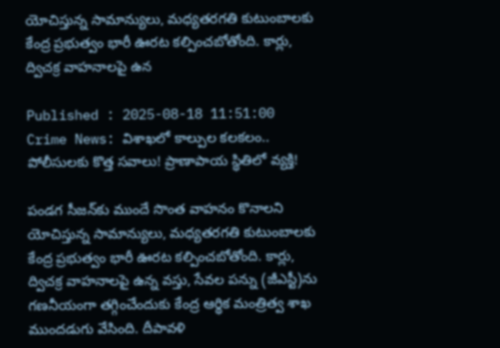యోచిస్తున్న సామాన్యులు, మధ్యతరగతి కుటుంబాలకు కేంద్ర ప్రభుత్వం భారీ ఊరట కల్పించబోతోంది. కార్లు, ద్విచక్ర వాహనాలపై ఉన

Published : 2025-08-18 11:51:00
Crime News: విశాఖలో కాల్పుల కలకలం.. పోలీసులకు కొత్త సవాలు! ప్రాణాపాయ స్థితిలో వ్యక్తి!

పండగ సీజన్‌కు ముందే సొంత వాహనం కొనాలని యోచిస్తున్న సామాన్యులు, మధ్యతరగతి కుటుంబాలకు కేంద్ర ప్రభుత్వం భారీ ఊరట కల్పించబోతోంది. కార్లు, ద్విచక్ర వాహనాలపై ఉన్న వస్తు, సేవల పన్ను (జీఎస్టీ)ను గణనీయంగా తగ్గించేందుకు కేంద్ర ఆర్థిక మంత్రిత్వ శాఖ ముందడుగు వేసింది. దీపావళి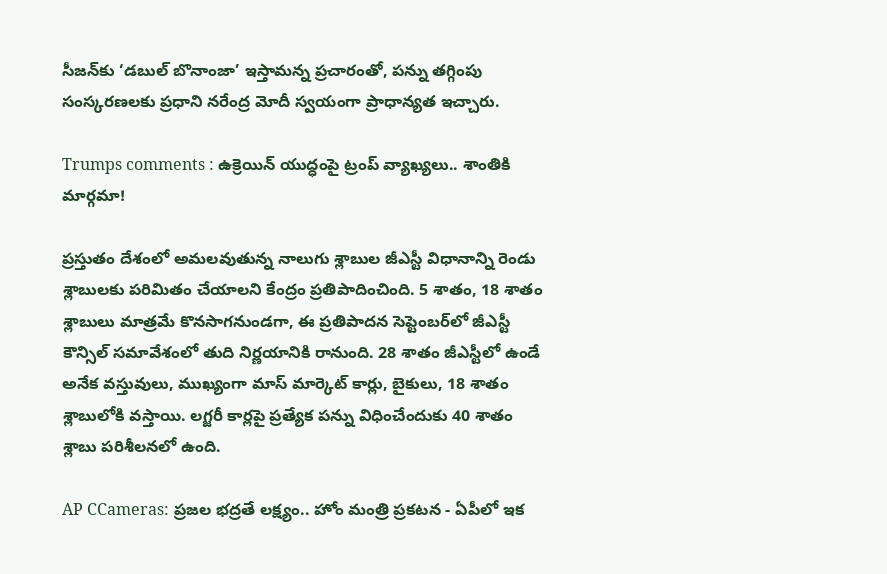సీజన్‌కు ‘డబుల్ బొనాంజా’ ఇస్తామన్న ప్రచారంతో, పన్ను తగ్గింపు సంస్కరణలకు ప్రధాని నరేంద్ర మోదీ స్వయంగా ప్రాధాన్యత ఇచ్చారు.

Trumps comments : ఉక్రెయిన్ యుద్ధంపై ట్రంప్ వ్యాఖ్యలు.. శాంతికి మార్గమా!

ప్రస్తుతం దేశంలో అమలవుతున్న నాలుగు శ్లాబుల జీఎస్టీ విధానాన్ని రెండు శ్లాబులకు పరిమితం చేయాలని కేంద్రం ప్రతిపాదించింది. 5 శాతం, 18 శాతం శ్లాబులు మాత్రమే కొనసాగనుండగా, ఈ ప్రతిపాదన సెప్టెంబర్‌లో జీఎస్టీ కౌన్సిల్ సమావేశంలో తుది నిర్ణయానికి రానుంది. 28 శాతం జీఎస్టీలో ఉండే అనేక వస్తువులు, ముఖ్యంగా మాస్ మార్కెట్ కార్లు, బైకులు, 18 శాతం శ్లాబులోకి వస్తాయి. లగ్జరీ కార్లపై ప్రత్యేక పన్ను విధించేందుకు 40 శాతం శ్లాబు పరిశీలనలో ఉంది.

AP CCameras: ప్రజల భద్రతే లక్ష్యం.. హోం మంత్రి ప్రకటన - ఏపీలో ఇక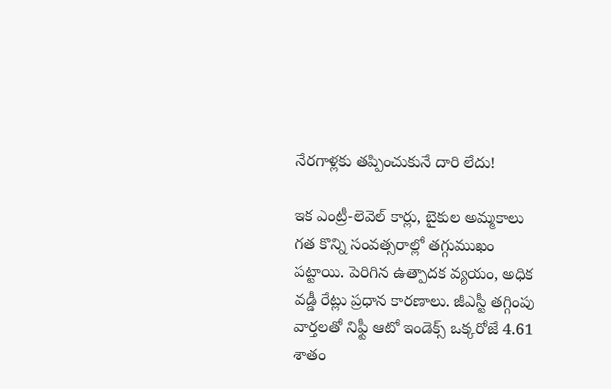నేరగాళ్లకు తప్పించుకునే దారి లేదు!

ఇక ఎంట్రీ-లెవెల్ కార్లు, బైకుల అమ్మకాలు గత కొన్ని సంవత్సరాల్లో తగ్గుముఖం పట్టాయి. పెరిగిన ఉత్పాదక వ్యయం, అధిక వడ్డీ రేట్లు ప్రధాన కారణాలు. జీఎస్టీ తగ్గింపు వార్తలతో నిఫ్టీ ఆటో ఇండెక్స్ ఒక్కరోజే 4.61 శాతం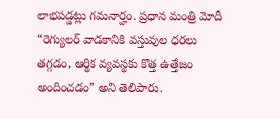లాభపడ్డట్లు గమనార్హం. ప్రధాన మంత్రి మోదీ “రెగ్యులర్ వాడకానికి వస్తువుల ధరలు తగ్గడం, ఆర్థిక వ్యవస్థకు కొత్త ఉత్తేజం అందించడం” అని తెలిపారు.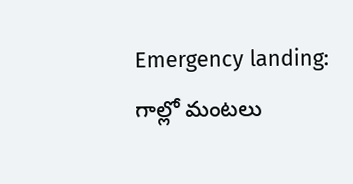Emergency landing: గాల్లో మంటలు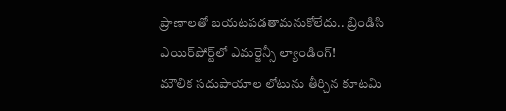ప్రాణాలతో బయటపడతామనుకోలేదు.. బ్రిండిసి ఎయిర్‌పోర్ట్‌లో ఎమర్జెన్సీ ల్యాండింగ్!
మౌలిక సదుపాయాల లోటును తీర్చిన కూటమి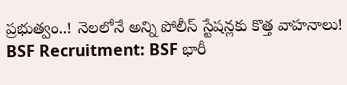ప్రభుత్వం..! నెలలోనే అన్ని పోలీస్ స్టేషన్లకు కొత్త వాహనాలు!
BSF Recruitment: BSF భారీ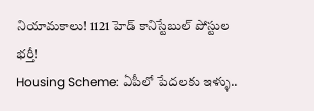నియామకాలు! 1121 హెడ్ కానిస్టేబుల్ పోస్టుల భర్తీ!
Housing Scheme: ఏపీలో పేదలకు ఇళ్ళు..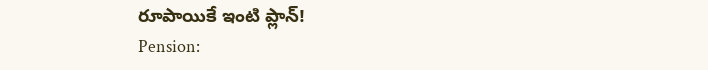రూపాయికే ఇంటి ప్లాన్!
Pension: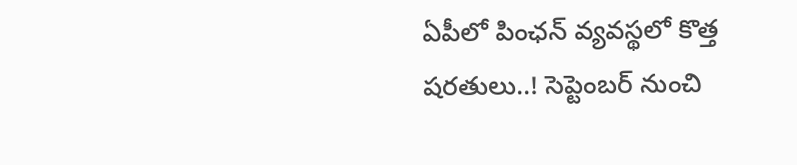ఏపీలో పింఛన్ వ్యవస్థలో కొత్త షరతులు..! సెప్టెంబర్ నుంచి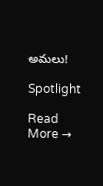అమలు!

Spotlight

Read More →